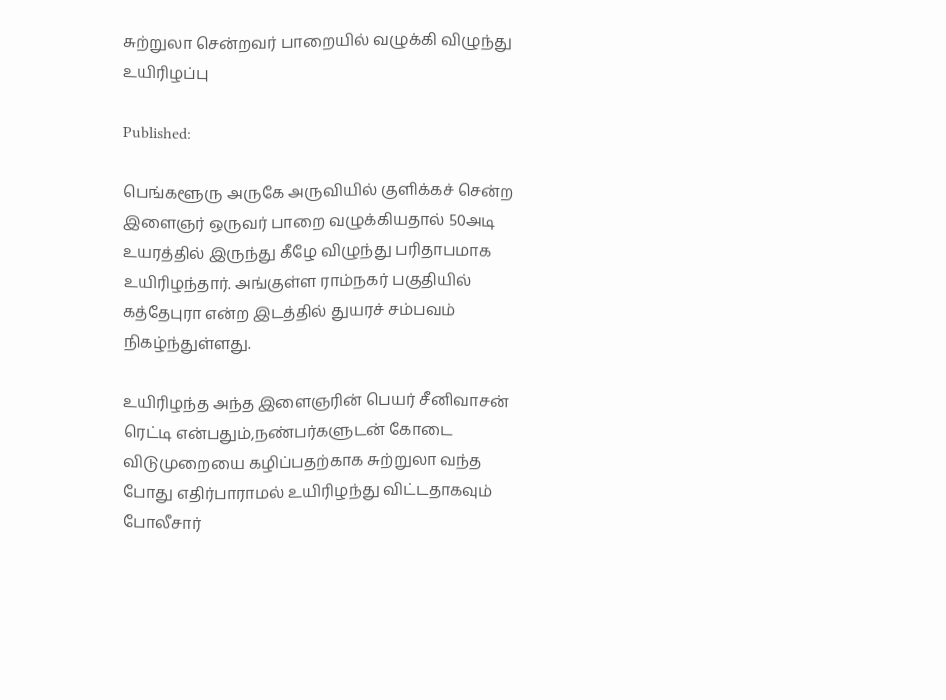சுற்றுலா சென்றவர் பாறையில் வழுக்கி விழுந்து உயிரிழப்பு

Published:

பெங்களூரு அருகே அருவியில் குளிக்கச் சென்ற இளைஞர் ஒருவர் பாறை வழுக்கியதால் 50அடி உயரத்தில் இருந்து கீழே விழுந்து பரிதாபமாக உயிரிழந்தார். அங்குள்ள ராம்நகர் பகுதியில் கத்தேபுரா என்ற இடத்தில் துயரச் சம்பவம் நிகழ்ந்துள்ளது.

உயிரிழந்த அந்த இளைஞரின் பெயர் சீனிவாசன் ரெட்டி என்பதும்,நண்பர்களுடன் கோடை விடுமுறையை கழிப்பதற்காக சுற்றுலா வந்த போது எதிர்பாராமல் உயிரிழந்து விட்டதாகவும் போலீசார்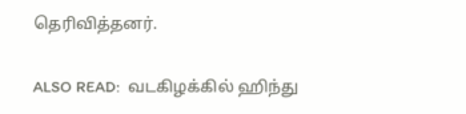தெரிவித்தனர்.

ALSO READ:  வடகிழக்கில் ஹிந்து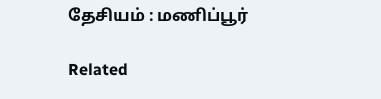தேசியம் : மணிப்பூர்

Related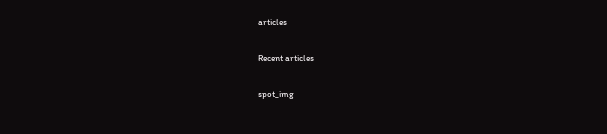articles

Recent articles

spot_img